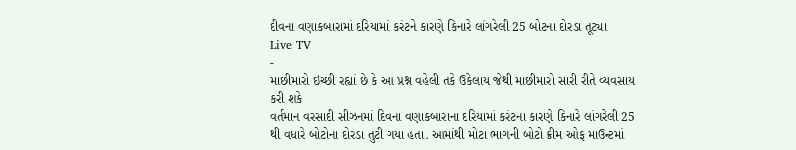દીવના વણાકબારામાં દરિયામાં કરંટને કારણે કિનારે લાંગરેલી 25 બોટના દોરડા તૂટ્યા
Live TV
-
માછીમારો ઇચ્છી રહ્યાં છે કે આ પ્રશ્ન વહેલી તકે ઉકેલાય જેથી માછીમારો સારી રીતે વ્યવસાય કરી શકે
વર્તમાન વરસાદી સીઝનમાં દિવના વણાકબારાના દરિયામાં કરંટના કારણે કિનારે લાંગરેલી 25 થી વધારે બોટોના દોરડા તુટી ગયા હતા. આમાંથી મોટા ભાગની બોટો ક્રીમ ઓફ માઉન્ટમાં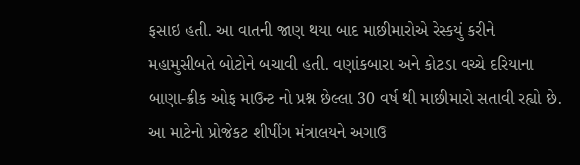ફસાઇ હતી. આ વાતની જાણ થયા બાદ માછીમારોએ રેસ્કયું કરીને મહામુસીબતે બોટોને બચાવી હતી. વણાંકબારા અને કોટડા વચ્ચે દરિયાના બાણા-ક્રીક ઓફ માઉન્ટ નો પ્રશ્ન છેલ્લા 30 વર્ષ થી માછીમારો સતાવી રહ્યો છે. આ માટેનો પ્રોજેકટ શીપીંગ મંત્રાલયને અગાઉ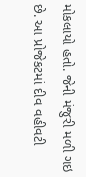મોકલાયો હતો. જેની મંજુરી મળી ગઇ છે. આ પ્રોજેકટમાં દીવ વહીવટી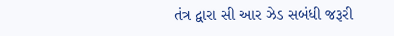તંત્ર દ્વારા સી આર ઝેડ સબંધી જરૂરી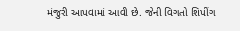મંજુરી આપવામાં આવી છે. જેની વિગતો શિપીંગ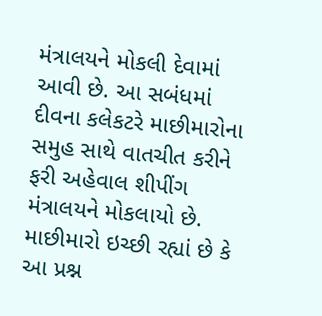મંત્રાલયને મોકલી દેવામાં આવી છે. આ સબંધમાં દીવના કલેકટરે માછીમારોના સમુહ સાથે વાતચીત કરીને ફરી અહેવાલ શીપીંગ મંત્રાલયને મોકલાયો છે. માછીમારો ઇચ્છી રહ્યાં છે કે આ પ્રશ્ન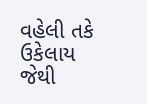વહેલી તકે ઉકેલાય જેથી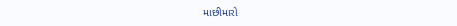માછીમારો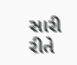સારી રીતે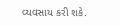વ્યવસાય કરી શકે.